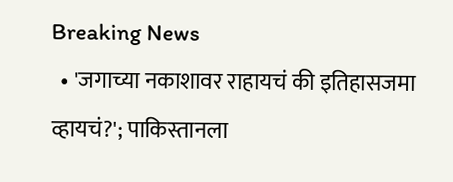Breaking News
  • 'जगाच्या नकाशावर राहायचं की इतिहासजमा व्हायचं?'; पाकिस्तानला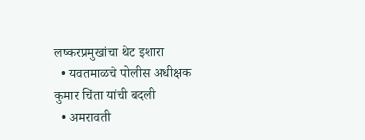लष्करप्रमुखांचा थेट इशारा
  • यवतमाळचे पोलीस अधीक्षक कुमार चिंता यांची बदली
  • अमरावती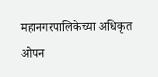महानगरपालिकेच्या अधिकृत ओपन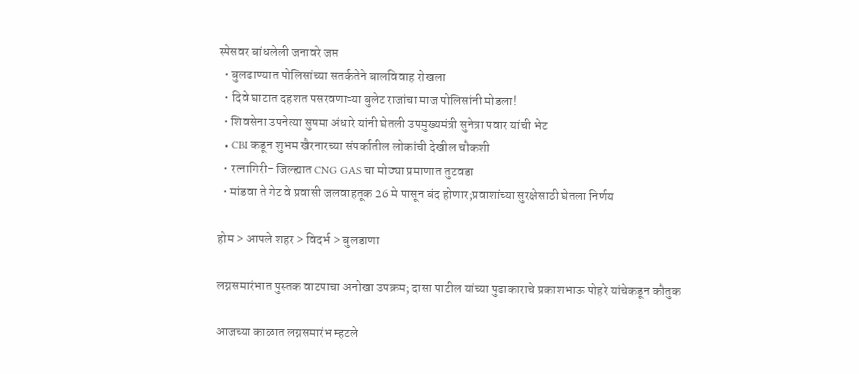स्पेसवर बांधलेली जनावरे जप्त
  • बुलढाण्यात पोलिसांच्या सतर्कतेने बालविवाह रोखला
  • दिवे घाटात दहशत पसरवणाऱ्या बुलेट राजांचा माज पोलिसांनी मोडला!
  • शिवसेना उपनेत्या सुषमा अंधारे यांनी घेतली उपमुख्यमंत्री सुनेत्रा पवार यांची भेट
  • CBI कडून शुभम खैरनारच्या संपर्कातील लोकांची देखील चौकशी
  • रत्नागिरी- जिल्ह्यात CNG GAS चा मोठ्या प्रमाणात तुटवडा
  • मांडवा ते गेट वे प्रवासी जलवाहतूक 26 मे पासून बंद होणार;प्रवाशांच्या सुरक्षेसाठी घेतला निर्णय

होम > आपले शहर > विदर्भ > बुलडाणा

लग्नसमारंभात पुस्तक वाटपाचा अनोखा उपक्रम; दासा पाटील यांच्या पुढाकाराचे प्रकाशभाऊ पोहरे यांचेकडून कौतुक

आजच्या काळात लग्नसमारंभ म्हटले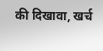की दिखावा, खर्च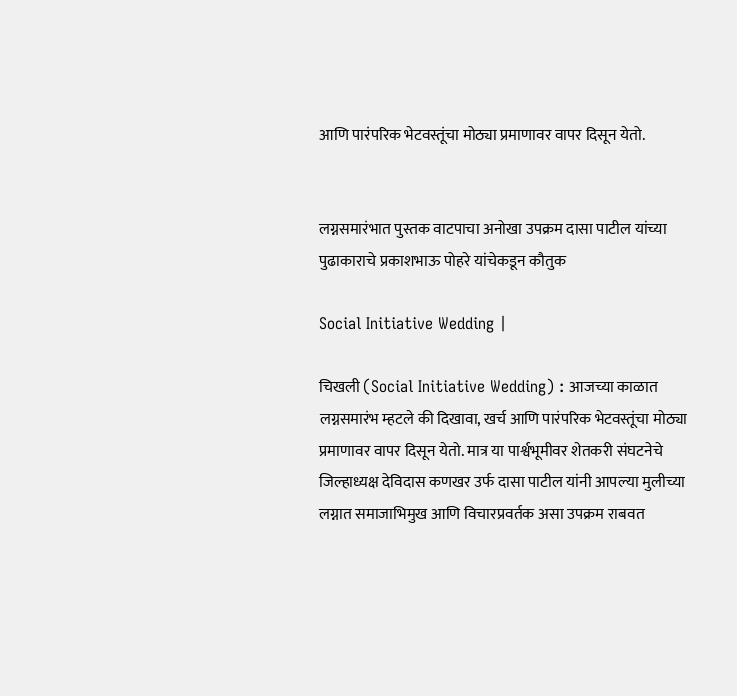आणि पारंपरिक भेटवस्तूंचा मोठ्या प्रमाणावर वापर दिसून येतो.


लग्नसमारंभात पुस्तक वाटपाचा अनोखा उपक्रम दासा पाटील यांच्या पुढाकाराचे प्रकाशभाऊ पोहरे यांचेकडून कौतुक

Social Initiative Wedding |

चिखली (Social Initiative Wedding) : आजच्या काळात लग्नसमारंभ म्हटले की दिखावा, खर्च आणि पारंपरिक भेटवस्तूंचा मोठ्या प्रमाणावर वापर दिसून येतो. मात्र या पार्श्वभूमीवर शेतकरी संघटनेचे जिल्हाध्यक्ष देविदास कणखर उर्फ दासा पाटील यांनी आपल्या मुलीच्या लग्नात समाजाभिमुख आणि विचारप्रवर्तक असा उपक्रम राबवत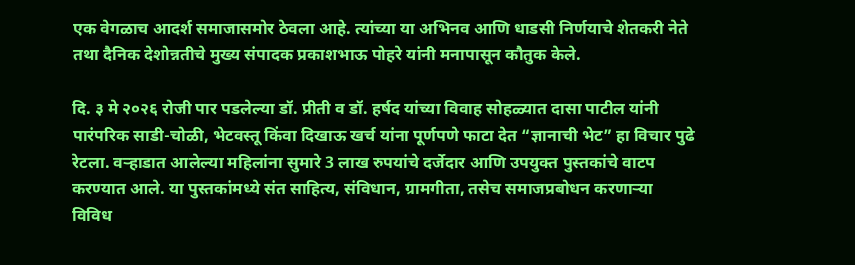एक वेगळाच आदर्श समाजासमोर ठेवला आहे. त्यांच्या या अभिनव आणि धाडसी निर्णयाचे शेतकरी नेते तथा दैनिक देशोन्नतीचे मुख्य संपादक प्रकाशभाऊ पोहरे यांनी मनापासून कौतुक केले.

दि. ३ मे २०२६ रोजी पार पडलेल्या डॉ. प्रीती व डॉ. हर्षद यांच्या विवाह सोहळ्यात दासा पाटील यांनी पारंपरिक साडी-चोळी, भेटवस्तू किंवा दिखाऊ खर्च यांना पूर्णपणे फाटा देत “ज्ञानाची भेट” हा विचार पुढे रेटला. वऱ्हाडात आलेल्या महिलांना सुमारे 3 लाख रुपयांचे दर्जेदार आणि उपयुक्त पुस्तकांचे वाटप करण्यात आले. या पुस्तकांमध्ये संत साहित्य, संविधान, ग्रामगीता, तसेच समाजप्रबोधन करणाऱ्या विविध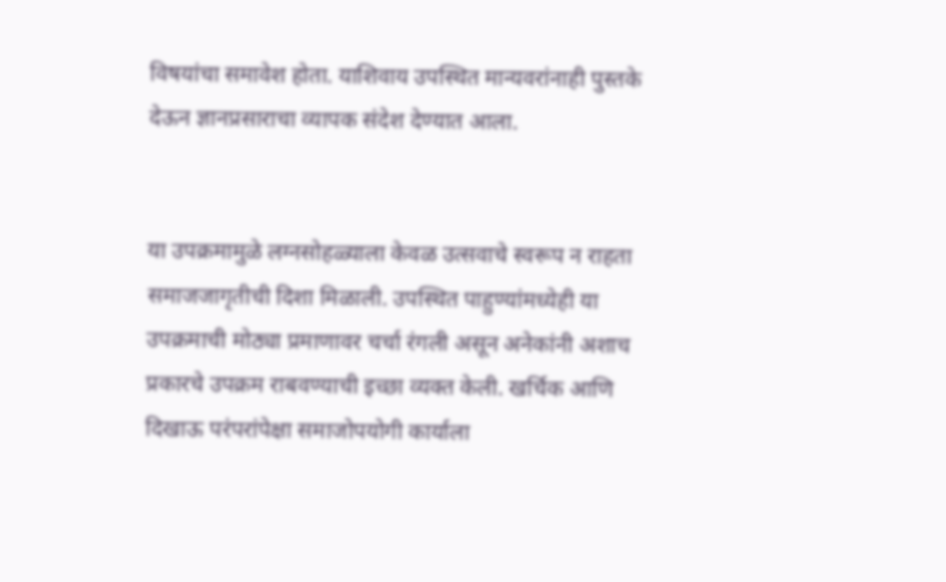विषयांचा समावेश होता. याशिवाय उपस्थित मान्यवरांनाही पुस्तके देऊन ज्ञानप्रसाराचा व्यापक संदेश देण्यात आला.


या उपक्रमामुळे लग्नसोहळ्याला केवळ उत्सवाचे स्वरूप न राहता समाजजागृतीची दिशा मिळाली. उपस्थित पाहुण्यांमध्येही या उपक्रमाची मोठ्या प्रमाणावर चर्चा रंगली असून अनेकांनी अशाच प्रकारचे उपक्रम राबवण्याची इच्छा व्यक्त केली. खर्चिक आणि दिखाऊ परंपरांपेक्षा समाजोपयोगी कार्याला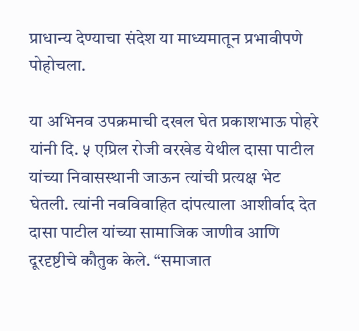प्राधान्य देण्याचा संदेश या माध्यमातून प्रभावीपणे पोहोचला.

या अभिनव उपक्रमाची दखल घेत प्रकाशभाऊ पोहरे यांनी दि. ५ एप्रिल रोजी वरखेड येथील दासा पाटील यांच्या निवासस्थानी जाऊन त्यांची प्रत्यक्ष भेट घेतली. त्यांनी नवविवाहित दांपत्याला आशीर्वाद देत दासा पाटील यांच्या सामाजिक जाणीव आणि दूरदृष्टीचे कौतुक केले. “समाजात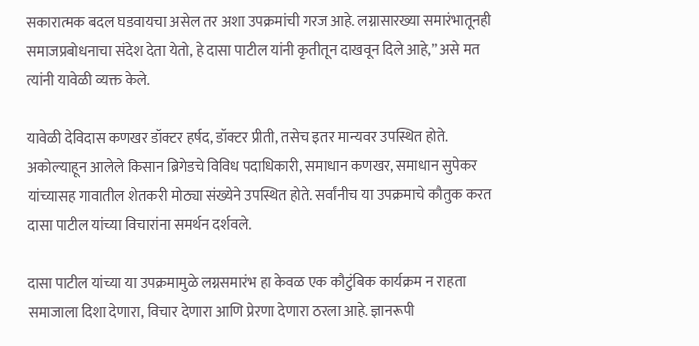सकारात्मक बदल घडवायचा असेल तर अशा उपक्रमांची गरज आहे. लग्नासारख्या समारंभातूनही समाजप्रबोधनाचा संदेश देता येतो, हे दासा पाटील यांनी कृतीतून दाखवून दिले आहे,” असे मत त्यांनी यावेळी व्यक्त केले.

यावेळी देविदास कणखर डॉक्टर हर्षद, डॉक्टर प्रीती, तसेच इतर मान्यवर उपस्थित होते. अकोल्याहून आलेले किसान ब्रिगेडचे विविध पदाधिकारी, समाधान कणखर, समाधान सुपेकर यांच्यासह गावातील शेतकरी मोठ्या संख्येने उपस्थित होते. सर्वांनीच या उपक्रमाचे कौतुक करत दासा पाटील यांच्या विचारांना समर्थन दर्शवले.

दासा पाटील यांच्या या उपक्रमामुळे लग्नसमारंभ हा केवळ एक कौटुंबिक कार्यक्रम न राहता समाजाला दिशा देणारा, विचार देणारा आणि प्रेरणा देणारा ठरला आहे. ज्ञानरूपी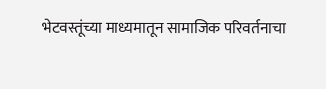भेटवस्तूंच्या माध्यमातून सामाजिक परिवर्तनाचा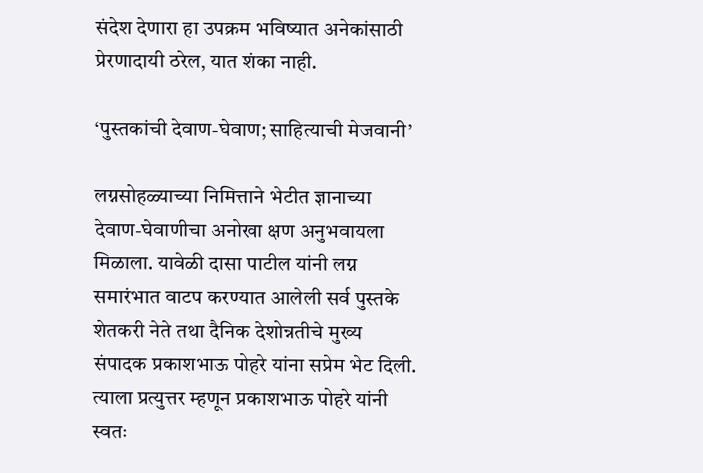संदेश देणारा हा उपक्रम भविष्यात अनेकांसाठी प्रेरणादायी ठरेल, यात शंका नाही.

‘पुस्तकांची देवाण-घेवाण; साहित्याची मेजवानी’

लग्नसोहळ्याच्या निमित्ताने भेटीत ज्ञानाच्या देवाण-घेवाणीचा अनोखा क्षण अनुभवायला मिळाला. यावेळी दासा पाटील यांनी लग्न समारंभात वाटप करण्यात आलेली सर्व पुस्तके शेतकरी नेते तथा दैनिक देशोन्नतीचे मुख्य संपादक प्रकाशभाऊ पोहरे यांना सप्रेम भेट दिली. त्याला प्रत्युत्तर म्हणून प्रकाशभाऊ पोहरे यांनी स्वतः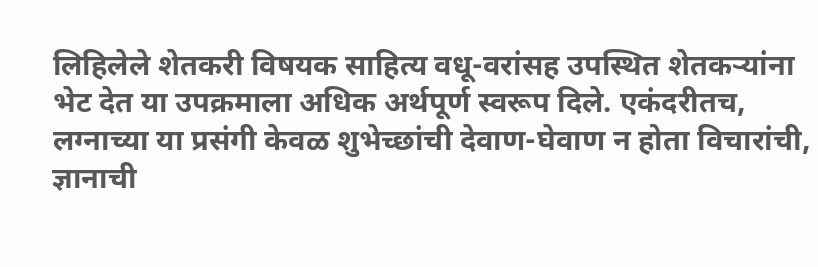लिहिलेले शेतकरी विषयक साहित्य वधू-वरांसह उपस्थित शेतकऱ्यांना भेट देत या उपक्रमाला अधिक अर्थपूर्ण स्वरूप दिले. एकंदरीतच, लग्नाच्या या प्रसंगी केवळ शुभेच्छांची देवाण-घेवाण न होता विचारांची, ज्ञानाची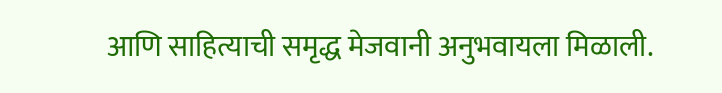आणि साहित्याची समृद्ध मेजवानी अनुभवायला मिळाली.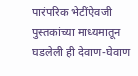पारंपरिक भेटींऐवजी पुस्तकांच्या माध्यमातून घडलेली ही देवाण-घेवाण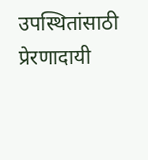उपस्थितांसाठी प्रेरणादायी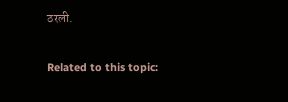ठरली.

Related to this topic: